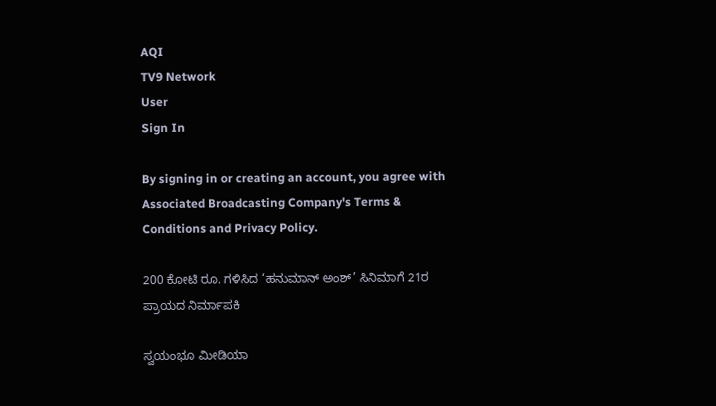AQI
TV9 Network
User
Sign In

By signing in or creating an account, you agree with Associated Broadcasting Company's Terms & Conditions and Privacy Policy.

200 ಕೋಟಿ ರೂ. ಗಳಿಸಿದ ‘ಹನುಮಾನ್ ಅಂಶ್’ ಸಿನಿಮಾಗೆ 21ರ ಪ್ರಾಯದ ನಿರ್ಮಾಪಕಿ

ಸ್ವಯಂಭೂ ಮೀಡಿಯಾ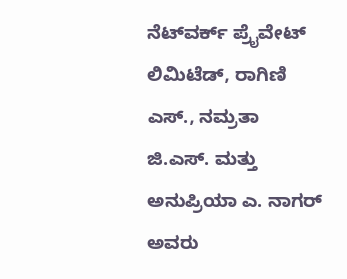ನೆಟ್‌ವರ್ಕ್ ಪ್ರೈವೇಟ್ ಲಿಮಿಟೆಡ್, ರಾಗಿಣಿ ಎಸ್., ನಮ್ರತಾ ಜಿ.ಎಸ್. ಮತ್ತು ಅನುಪ್ರಿಯಾ ಎ. ನಾಗರ್ ಅವರು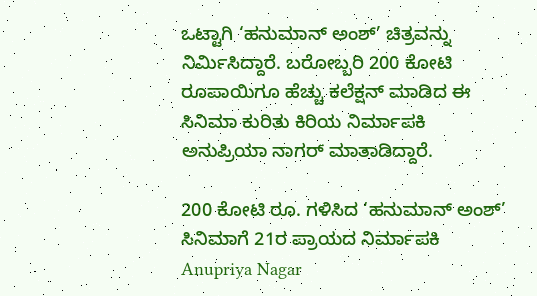ಒಟ್ಟಾಗಿ ‘ಹನುಮಾನ್ ಅಂಶ್’ ಚಿತ್ರವನ್ನು ನಿರ್ಮಿಸಿದ್ದಾರೆ. ಬರೋಬ್ಬರಿ 200 ಕೋಟಿ ರೂಪಾಯಿಗೂ ಹೆಚ್ಚು ಕಲೆಕ್ಷನ್ ಮಾಡಿದ ಈ ಸಿನಿಮಾ ಕುರಿತು ಕಿರಿಯ ನಿರ್ಮಾಪಕಿ ಅನುಪ್ರಿಯಾ ನಾಗರ್ ಮಾತಾಡಿದ್ದಾರೆ.

200 ಕೋಟಿ ರೂ. ಗಳಿಸಿದ ‘ಹನುಮಾನ್ ಅಂಶ್’ ಸಿನಿಮಾಗೆ 21ರ ಪ್ರಾಯದ ನಿರ್ಮಾಪಕಿ
Anupriya Nagar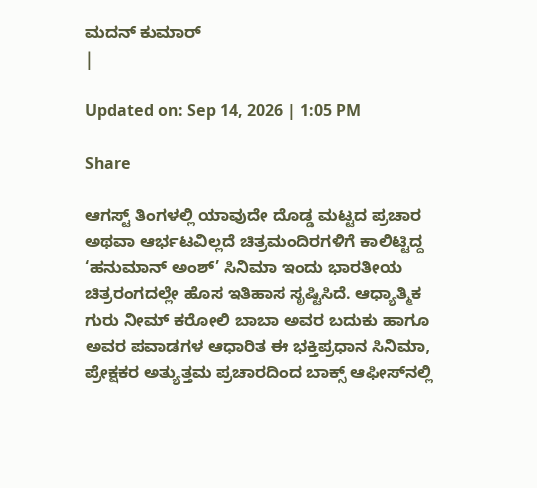ಮದನ್ ಕುಮಾರ್
|

Updated on: Sep 14, 2026 | 1:05 PM

Share

ಆಗಸ್ಟ್ ತಿಂಗಳಲ್ಲಿ ಯಾವುದೇ ದೊಡ್ಡ ಮಟ್ಟದ ಪ್ರಚಾರ ಅಥವಾ ಆರ್ಭಟವಿಲ್ಲದೆ ಚಿತ್ರಮಂದಿರಗಳಿಗೆ ಕಾಲಿಟ್ಟಿದ್ದ ‘ಹನುಮಾನ್ ಅಂಶ್’ ಸಿನಿಮಾ ಇಂದು ಭಾರತೀಯ ಚಿತ್ರರಂಗದಲ್ಲೇ ಹೊಸ ಇತಿಹಾಸ ಸೃಷ್ಟಿಸಿದೆ. ಆಧ್ಯಾತ್ಮಿಕ ಗುರು ನೀಮ್ ಕರೋಲಿ ಬಾಬಾ ಅವರ ಬದುಕು ಹಾಗೂ ಅವರ ಪವಾಡಗಳ ಆಧಾರಿತ ಈ ಭಕ್ತಿಪ್ರಧಾನ ಸಿನಿಮಾ, ಪ್ರೇಕ್ಷಕರ ಅತ್ಯುತ್ತಮ ಪ್ರಚಾರದಿಂದ ಬಾಕ್ಸ್ ಆಫೀಸ್‌ನಲ್ಲಿ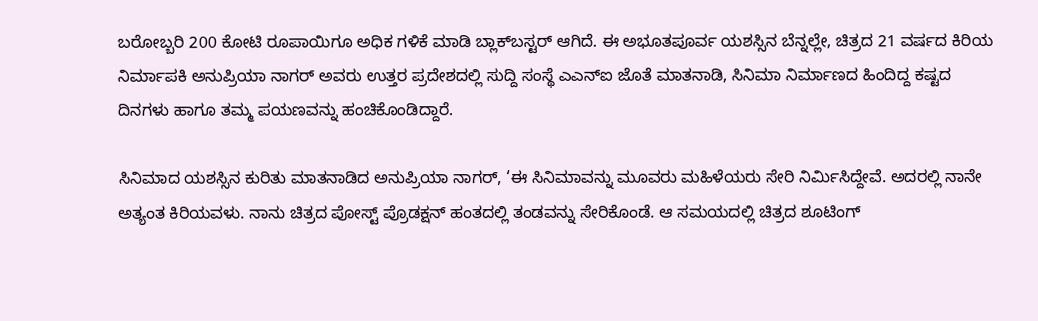ಬರೋಬ್ಬರಿ 200 ಕೋಟಿ ರೂಪಾಯಿಗೂ ಅಧಿಕ ಗಳಿಕೆ ಮಾಡಿ ಬ್ಲಾಕ್‌ಬಸ್ಟರ್ ಆಗಿದೆ. ಈ ಅಭೂತಪೂರ್ವ ಯಶಸ್ಸಿನ ಬೆನ್ನಲ್ಲೇ, ಚಿತ್ರದ 21 ವರ್ಷದ ಕಿರಿಯ ನಿರ್ಮಾಪಕಿ ಅನುಪ್ರಿಯಾ ನಾಗರ್ ಅವರು ಉತ್ತರ ಪ್ರದೇಶದಲ್ಲಿ ಸುದ್ದಿ ಸಂಸ್ಥೆ ಎಎನ್‌ಐ ಜೊತೆ ಮಾತನಾಡಿ, ಸಿನಿಮಾ ನಿರ್ಮಾಣದ ಹಿಂದಿದ್ದ ಕಷ್ಟದ ದಿನಗಳು ಹಾಗೂ ತಮ್ಮ ಪಯಣವನ್ನು ಹಂಚಿಕೊಂಡಿದ್ದಾರೆ.

ಸಿನಿಮಾದ ಯಶಸ್ಸಿನ ಕುರಿತು ಮಾತನಾಡಿದ ಅನುಪ್ರಿಯಾ ನಾಗರ್, ‘ಈ ಸಿನಿಮಾವನ್ನು ಮೂವರು ಮಹಿಳೆಯರು ಸೇರಿ ನಿರ್ಮಿಸಿದ್ದೇವೆ. ಅದರಲ್ಲಿ ನಾನೇ ಅತ್ಯಂತ ಕಿರಿಯವಳು. ನಾನು ಚಿತ್ರದ ಪೋಸ್ಟ್ ಪ್ರೊಡಕ್ಷನ್ ಹಂತದಲ್ಲಿ ತಂಡವನ್ನು ಸೇರಿಕೊಂಡೆ. ಆ ಸಮಯದಲ್ಲಿ ಚಿತ್ರದ ಶೂಟಿಂಗ್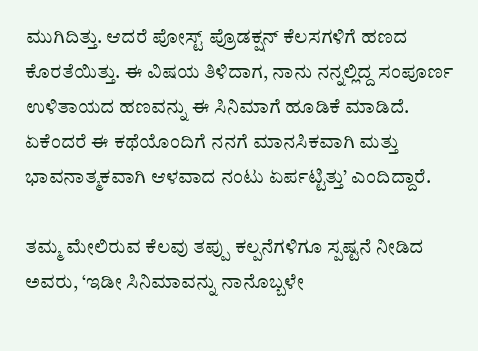ಮುಗಿದಿತ್ತು. ಆದರೆ ಪೋಸ್ಟ್ ಪ್ರೊಡಕ್ಷನ್ ಕೆಲಸಗಳಿಗೆ ಹಣದ ಕೊರತೆಯಿತ್ತು. ಈ ವಿಷಯ ತಿಳಿದಾಗ, ನಾನು ನನ್ನಲ್ಲಿದ್ದ ಸಂಪೂರ್ಣ ಉಳಿತಾಯದ ಹಣವನ್ನು ಈ ಸಿನಿಮಾಗೆ ಹೂಡಿಕೆ ಮಾಡಿದೆ. ಏಕೆಂದರೆ ಈ ಕಥೆಯೊಂದಿಗೆ ನನಗೆ ಮಾನಸಿಕವಾಗಿ ಮತ್ತು ಭಾವನಾತ್ಮಕವಾಗಿ ಆಳವಾದ ನಂಟು ಏರ್ಪಟ್ಟಿತ್ತು’ ಎಂದಿದ್ದಾರೆ.

ತಮ್ಮ ಮೇಲಿರುವ ಕೆಲವು ತಪ್ಪು ಕಲ್ಪನೆಗಳಿಗೂ ಸ್ಪಷ್ಟನೆ ನೀಡಿದ ಅವರು, ‘ಇಡೀ ಸಿನಿಮಾವನ್ನು ನಾನೊಬ್ಬಳೇ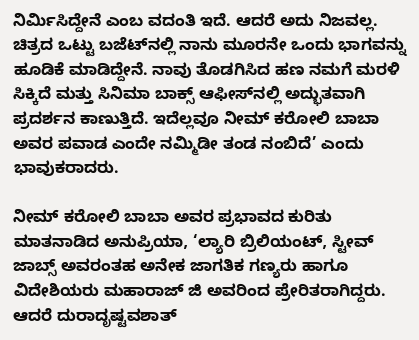ನಿರ್ಮಿಸಿದ್ದೇನೆ ಎಂಬ ವದಂತಿ ಇದೆ. ಆದರೆ ಅದು ನಿಜವಲ್ಲ. ಚಿತ್ರದ ಒಟ್ಟು ಬಜೆಟ್‌ನಲ್ಲಿ ನಾನು ಮೂರನೇ ಒಂದು ಭಾಗವನ್ನು ಹೂಡಿಕೆ ಮಾಡಿದ್ದೇನೆ. ನಾವು ತೊಡಗಿಸಿದ ಹಣ ನಮಗೆ ಮರಳಿ ಸಿಕ್ಕಿದೆ ಮತ್ತು ಸಿನಿಮಾ ಬಾಕ್ಸ್ ಆಫೀಸ್‌ನಲ್ಲಿ ಅದ್ಭುತವಾಗಿ ಪ್ರದರ್ಶನ ಕಾಣುತ್ತಿದೆ. ಇದೆಲ್ಲವೂ ನೀಮ್ ಕರೋಲಿ ಬಾಬಾ ಅವರ ಪವಾಡ ಎಂದೇ ನಮ್ಮಿಡೀ ತಂಡ ನಂಬಿದೆ’ ಎಂದು ಭಾವುಕರಾದರು.

ನೀಮ್ ಕರೋಲಿ ಬಾಬಾ ಅವರ ಪ್ರಭಾವದ ಕುರಿತು ಮಾತನಾಡಿದ ಅನುಪ್ರಿಯಾ, ‘ಲ್ಯಾರಿ ಬ್ರಿಲಿಯಂಟ್, ಸ್ಟೀವ್ ಜಾಬ್ಸ್ ಅವರಂತಹ ಅನೇಕ ಜಾಗತಿಕ ಗಣ್ಯರು ಹಾಗೂ ವಿದೇಶಿಯರು ಮಹಾರಾಜ್‌ ಜಿ ಅವರಿಂದ ಪ್ರೇರಿತರಾಗಿದ್ದರು. ಆದರೆ ದುರಾದೃಷ್ಟವಶಾತ್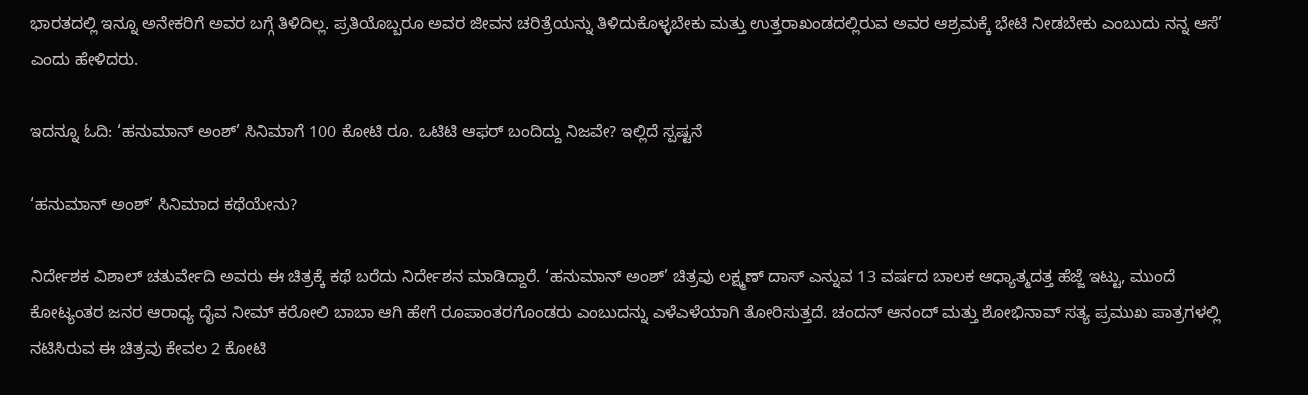ಭಾರತದಲ್ಲಿ ಇನ್ನೂ ಅನೇಕರಿಗೆ ಅವರ ಬಗ್ಗೆ ತಿಳಿದಿಲ್ಲ. ಪ್ರತಿಯೊಬ್ಬರೂ ಅವರ ಜೀವನ ಚರಿತ್ರೆಯನ್ನು ತಿಳಿದುಕೊಳ್ಳಬೇಕು ಮತ್ತು ಉತ್ತರಾಖಂಡದಲ್ಲಿರುವ ಅವರ ಆಶ್ರಮಕ್ಕೆ ಭೇಟಿ ನೀಡಬೇಕು ಎಂಬುದು ನನ್ನ ಆಸೆ’ ಎಂದು ಹೇಳಿದರು.

ಇದನ್ನೂ ಓದಿ: ‘ಹನುಮಾನ್ ಅಂಶ್’ ಸಿನಿಮಾಗೆ 100 ಕೋಟಿ ರೂ. ಒಟಿಟಿ ಆಫರ್ ಬಂದಿದ್ದು ನಿಜವೇ? ಇಲ್ಲಿದೆ ಸ್ಪಷ್ಟನೆ

‘ಹನುಮಾನ್ ಅಂಶ್’ ಸಿನಿಮಾದ ಕಥೆಯೇನು?

ನಿರ್ದೇಶಕ ವಿಶಾಲ್ ಚತುರ್ವೇದಿ ಅವರು ಈ ಚಿತ್ರಕ್ಕೆ ಕಥೆ ಬರೆದು ನಿರ್ದೇಶನ ಮಾಡಿದ್ದಾರೆ. ‘ಹನುಮಾನ್ ಅಂಶ್’ ಚಿತ್ರವು ಲಕ್ಷ್ಮಣ್ ದಾಸ್ ಎನ್ನುವ 13 ವರ್ಷದ ಬಾಲಕ ಆಧ್ಯಾತ್ಮದತ್ತ ಹೆಜ್ಜೆ ಇಟ್ಟು, ಮುಂದೆ ಕೋಟ್ಯಂತರ ಜನರ ಆರಾಧ್ಯ ದೈವ ನೀಮ್ ಕರೋಲಿ ಬಾಬಾ ಆಗಿ ಹೇಗೆ ರೂಪಾಂತರಗೊಂಡರು ಎಂಬುದನ್ನು ಎಳೆಎಳೆಯಾಗಿ ತೋರಿಸುತ್ತದೆ. ಚಂದನ್ ಆನಂದ್ ಮತ್ತು ಶೋಭಿನಾವ್ ಸತ್ಯ ಪ್ರಮುಖ ಪಾತ್ರಗಳಲ್ಲಿ ನಟಿಸಿರುವ ಈ ಚಿತ್ರವು ಕೇವಲ 2 ಕೋಟಿ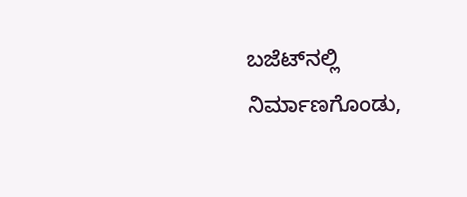ಬಜೆಟ್‌ನಲ್ಲಿ ನಿರ್ಮಾಣಗೊಂಡು,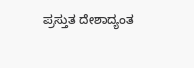ಪ್ರಸ್ತುತ ದೇಶಾದ್ಯಂತ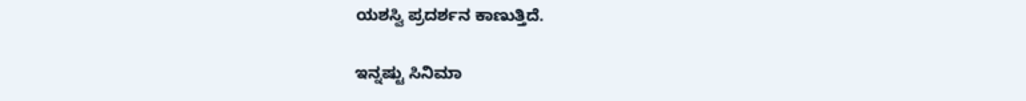ಯಶಸ್ವಿ ಪ್ರದರ್ಶನ ಕಾಣುತ್ತಿದೆ.

ಇನ್ನಷ್ಟು ಸಿನಿಮಾ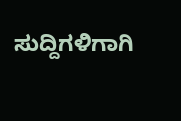ಸುದ್ದಿಗಳಿಗಾಗಿ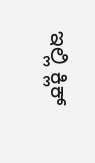ಇಲ್ಲಿ ಕ್ಲಿಕ್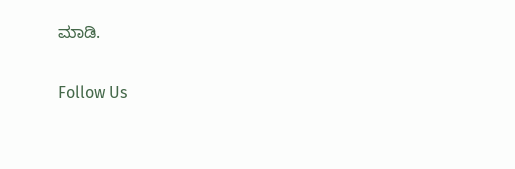ಮಾಡಿ.

Follow Us